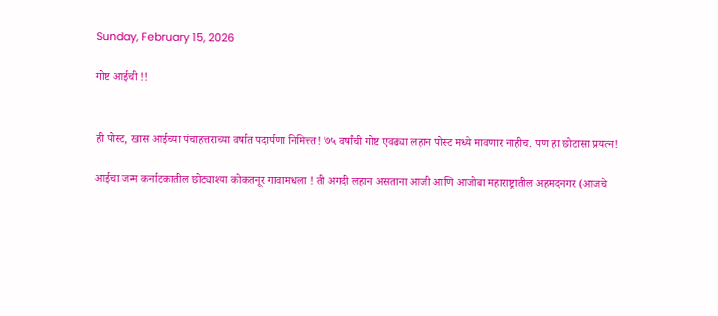Sunday, February 15, 2026

गोष्ट आईची !!


ही पोस्ट, खास आईच्या पंचाहत्तराच्या वर्षात पदार्पणा निमित्त्त! ७५ वर्षांची गोष्ट एवढ्या लहान पोस्ट मध्ये मावणार नाहीच. पण हा छोटासा प्रयत्न!

आईचा जन्म कर्नाटकातील छोट्याश्या कोकतनूर गावामधला ! ती अगदी लहान असताना आजी आणि आजोबा महाराष्ट्रातील अहमदनगर (आजचे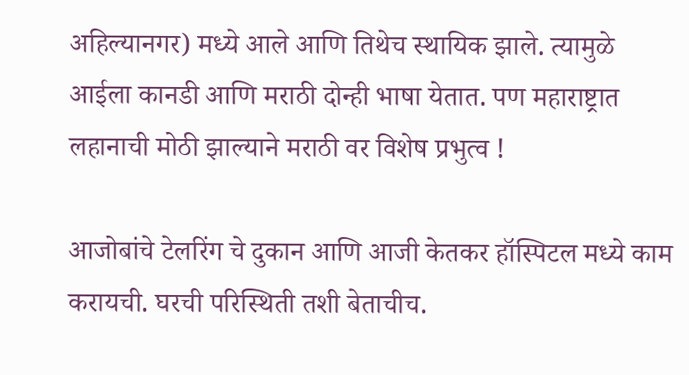अहिल्यानगर) मध्ये आले आणि तिथेच स्थायिक झाले. त्यामुळे आईला कानडी आणि मराठी दोन्ही भाषा येतात. पण महाराष्ट्रात लहानाची मोठी झाल्याने मराठी वर विशेष प्रभुत्व !

आजोबांचे टेलरिंग चे दुकान आणि आजी केतकर हॉस्पिटल मध्ये काम करायची. घरची परिस्थिती तशी बेताचीच.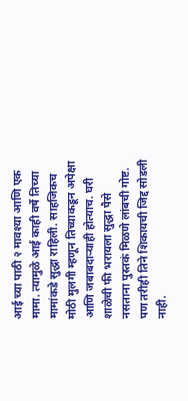आई च्या पाठी २ मावश्या आणि एक मामा. त्यामुळे आई काही वर्षे तिच्या मामांकडे सुद्धा राहिली. साहजिकच मोठी मुलगी म्हणून तिच्याकडून अपेक्षा आणि जबाबदाऱ्याही होत्याच. घरी शाळेची फी भरायला सुद्धा पैसे नसताना पुस्तकं मिळणे लांबची गोष्ट. पण तरीही तिने शिकायची जिद्द सोडली नाही.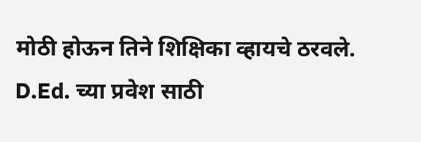मोठी होऊन तिने शिक्षिका व्हायचे ठरवले. D.Ed. च्या प्रवेश साठी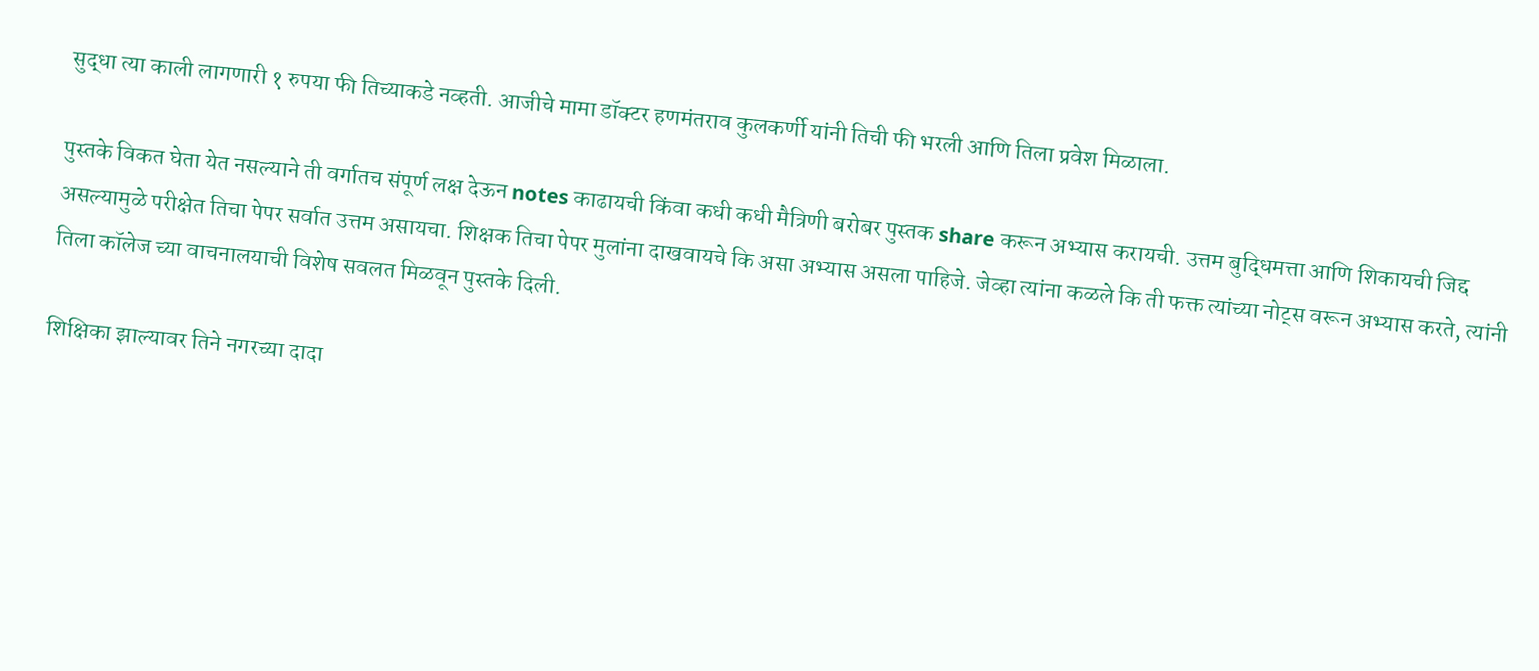सुद्धा त्या काली लागणारी १ रुपया फी तिच्याकडे नव्हती. आजीचे मामा डॉक्टर हणमंतराव कुलकर्णी यांनी तिची फी भरली आणि तिला प्रवेश मिळाला.

पुस्तके विकत घेता येत नसल्याने ती वर्गातच संपूर्ण लक्ष देऊन notes काढायची किंवा कधी कधी मैत्रिणी बरोबर पुस्तक share करून अभ्यास करायची. उत्तम बुद्धिमत्ता आणि शिकायची जिद्द असल्यामुळे परीक्षेत तिचा पेपर सर्वात उत्तम असायचा. शिक्षक तिचा पेपर मुलांना दाखवायचे कि असा अभ्यास असला पाहिजे. जेव्हा त्यांना कळले कि ती फक्त त्यांच्या नोट्स वरून अभ्यास करते, त्यांनी तिला कॉलेज च्या वाचनालयाची विशेष सवलत मिळवून पुस्तके दिली.

शिक्षिका झाल्यावर तिने नगरच्या दादा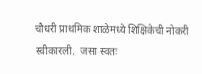चौधरी प्राथमिक शाळेमध्ये शिक्षिकेची नोकरी स्वीकारली.  जसा स्वतः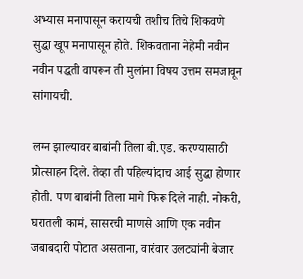अभ्यास मनापासून करायची तशीच तिचे शिकवणे सुद्धा खूप मनापासून होते. शिकवताना नेहेमी नवीन नवीन पद्धती वापरून ती मुलांना विषय उत्तम समजावून सांगायची.

लग्न झाल्यावर बाबांनी तिला बी.एड. करण्यासाठी प्रोत्साहन दिले. तेव्हा ती पहिल्यांदाच आई सुद्धा होणार होती. पण बाबांनी तिला मागे फिरू दिले नाही. नोकरी, घरातली कामं, सासरची माणसे आणि एक नवीन जबाबदारी पोटात असताना, वारंवार उलट्यांनी बेजार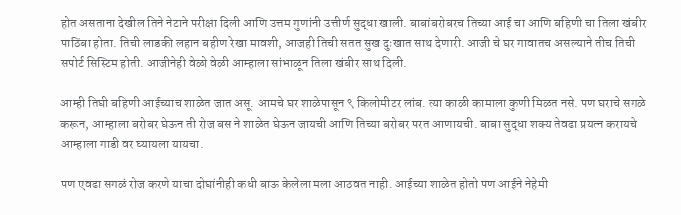होत असताना देखील तिने नेटाने परीक्षा दिली आणि उत्तम गुणांनी उत्तीर्ण सुद्धा खाली. बाबांबरोबरच तिच्या आई चा आणि बहिणी चा तिला खंबीर पाठिंबा होता. तिची लाडकी लहान बहीण रेखा मावशी, आजही तिची सतत सुख दुःखात साथ देणारी. आजी चे घर गावातच असल्याने तीच तिची सपोर्ट सिस्टिम होती. आजीनेही वेळो वेळी आम्हाला सांभाळून तिला खंबीर साथ दिली.

आम्ही तिघी बहिणी आईच्याच शाळेत जात असू. आमचे घर शाळेपासून ९ किलोमीटर लांब. त्या काळी कामाला कुणी मिळत नसे. पण घराचे सगळे करून, आम्हाला बरोबर घेऊन ती रोज बस ने शाळेत घेऊन जायची आणि तिच्या बरोबर परत आणायची. बाबा सुद्धा शक्य तेवढा प्रयत्न करायचे आम्हाला गाडी वर घ्यायला यायचा.

पण एवढा सगळं रोज करणे याचा दोघांनीही कधी बाऊ केलेला मला आठवत नाही. आईच्या शाळेत होतो पण आईने नेहेमी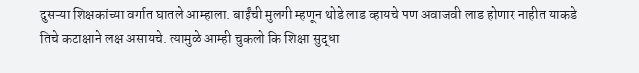दुसऱ्या शिक्षकांच्या वर्गात घातले आम्हाला. बाईंची मुलगी म्हणून थोडे लाड व्हायचे पण अवाजवी लाड होणार नाहीत याकडे तिचे कटाक्षाने लक्ष असायचे. त्यामुळे आम्ही चुकलो कि शिक्षा सुद्धा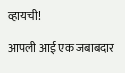व्हायची!

आपली आई एक जबाबदार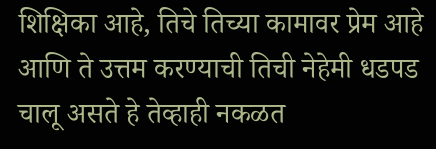शिक्षिका आहे, तिचे तिच्या कामावर प्रेम आहे आणि ते उत्तम करण्याची तिची नेहेमी धडपड चालू असते हे तेव्हाही नकळत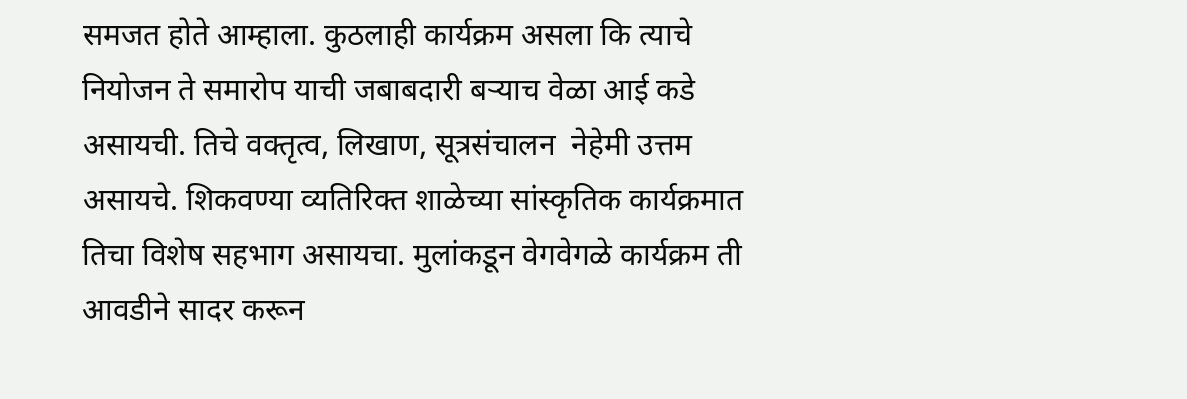समजत होते आम्हाला. कुठलाही कार्यक्रम असला कि त्याचे नियोजन ते समारोप याची जबाबदारी बऱ्याच वेळा आई कडे असायची. तिचे वक्तृत्व, लिखाण, सूत्रसंचालन  नेहेमी उत्तम असायचे. शिकवण्या व्यतिरिक्त शाळेच्या सांस्कृतिक कार्यक्रमात तिचा विशेष सहभाग असायचा. मुलांकडून वेगवेगळे कार्यक्रम ती आवडीने सादर करून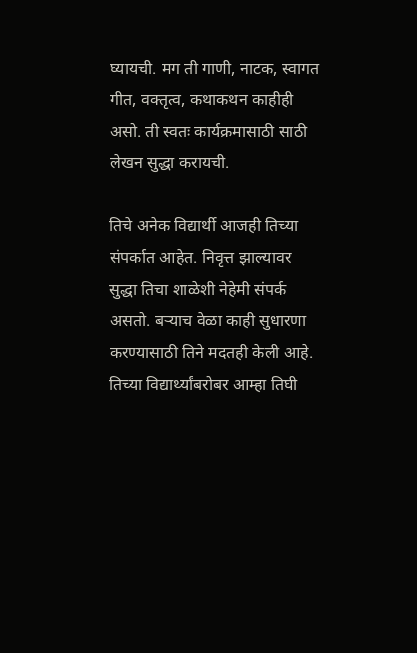घ्यायची. मग ती गाणी, नाटक, स्वागत गीत, वक्तृत्व, कथाकथन काहीही असो. ती स्वतः कार्यक्रमासाठी साठी लेखन सुद्धा करायची.

तिचे अनेक विद्यार्थी आजही तिच्या संपर्कात आहेत. निवृत्त झाल्यावर सुद्धा तिचा शाळेशी नेहेमी संपर्क असतो. बऱ्याच वेळा काही सुधारणा करण्यासाठी तिने मदतही केली आहे. तिच्या विद्यार्थ्यांबरोबर आम्हा तिघी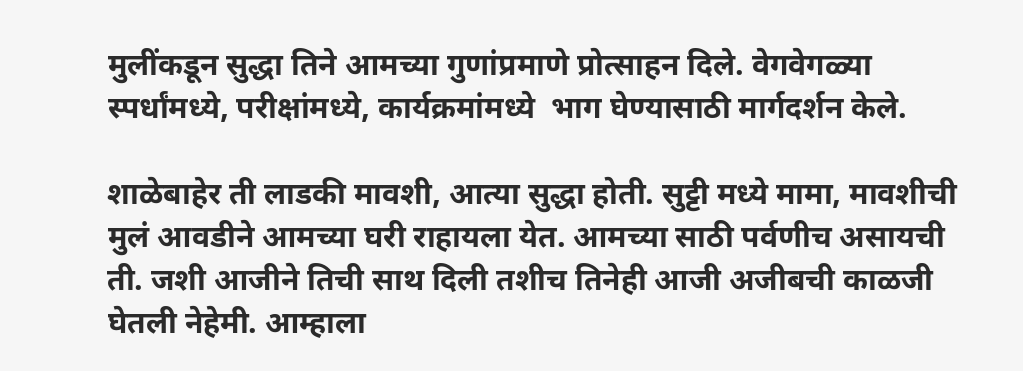मुलींकडून सुद्धा तिने आमच्या गुणांप्रमाणे प्रोत्साहन दिले. वेगवेगळ्या स्पर्धांमध्ये, परीक्षांमध्ये, कार्यक्रमांमध्ये  भाग घेण्यासाठी मार्गदर्शन केले.

शाळेबाहेर ती लाडकी मावशी, आत्या सुद्धा होती. सुट्टी मध्ये मामा, मावशीची मुलं आवडीने आमच्या घरी राहायला येत. आमच्या साठी पर्वणीच असायची ती. जशी आजीने तिची साथ दिली तशीच तिनेही आजी अजीबची काळजी घेतली नेहेमी. आम्हाला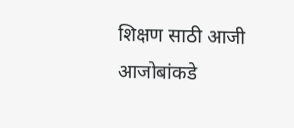शिक्षण साठी आजी आजोबांकडे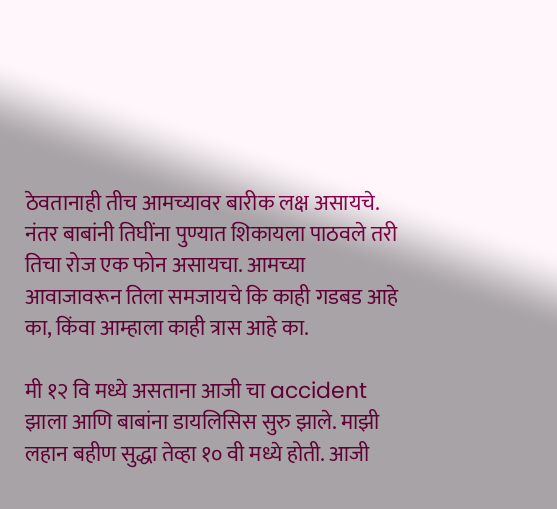ठेवतानाही तीच आमच्यावर बारीक लक्ष असायचे. नंतर बाबांनी तिघींना पुण्यात शिकायला पाठवले तरी तिचा रोज एक फोन असायचा. आमच्या आवाजावरून तिला समजायचे कि काही गडबड आहे का, किंवा आम्हाला काही त्रास आहे का.

मी १२ वि मध्ये असताना आजी चा accident झाला आणि बाबांना डायलिसिस सुरु झाले. माझी लहान बहीण सुद्धा तेव्हा १० वी मध्ये होती. आजी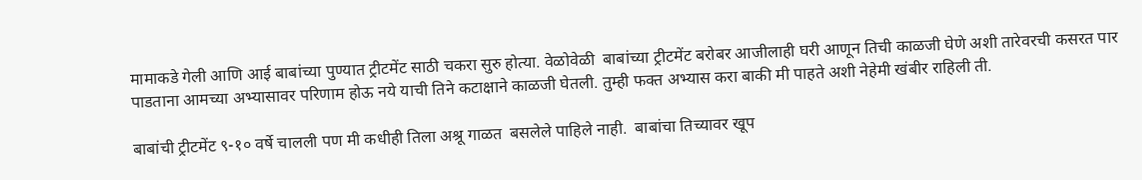मामाकडे गेली आणि आई बाबांच्या पुण्यात ट्रीटमेंट साठी चकरा सुरु होत्या. वेळोवेळी  बाबांच्या ट्रीटमेंट बरोबर आजीलाही घरी आणून तिची काळजी घेणे अशी तारेवरची कसरत पार पाडताना आमच्या अभ्यासावर परिणाम होऊ नये याची तिने कटाक्षाने काळजी घेतली. तुम्ही फक्त अभ्यास करा बाकी मी पाहते अशी नेहेमी खंबीर राहिली ती.

बाबांची ट्रीटमेंट ९-१० वर्षे चालली पण मी कधीही तिला अश्रू गाळत  बसलेले पाहिले नाही.  बाबांचा तिच्यावर खूप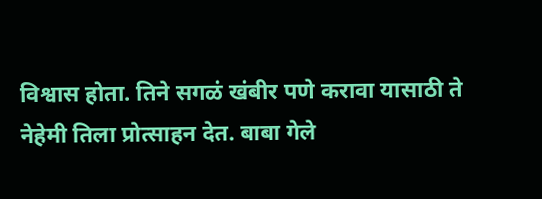विश्वास होता. तिने सगळं खंबीर पणे करावा यासाठी ते नेहेमी तिला प्रोत्साहन देत. बाबा गेले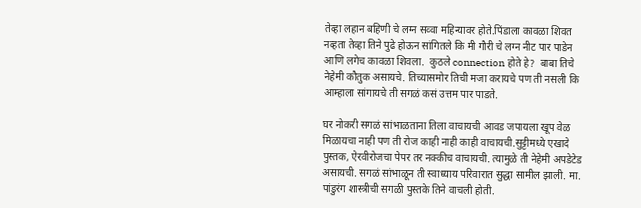तेव्हा लहान बहिणी चे लग्न सव्वा महिन्यावर होते.पिंडाला कावळा शिवत नव्हता तेव्हा तिने पुढे होऊन सांगितले कि मी गौरी चे लग्न नीट पार पाडेन आणि लगेच कावळा शिवला.  कुठले connection होते हे?  बाबा तिचे नेहेमी कौतुक असायचे. तिच्यासमोर तिची मजा करायचे पण ती नसली कि आम्हाला सांगायचे ती सगळं कसं उत्तम पार पाडते.

घर नोकरी सगळं सांभाळताना तिला वाचायची आवड जपायला खूप वेळ मिळायचा नाही पण ती रोज काही नाही काही वाचायची.सुट्टीमध्ये एखादे पुस्तक, ऐरवीरोजचा पेपर तर नक्कीच वाचायची. त्यामुळे ती नेहेमी अपडेटेड असायची. सगळं सांभाळून ती स्वाध्याय परिवारात सुद्धा सामील झाली. मा. पांडुरंग शास्त्रीची सगळी पुस्तके तिने वाचली होती.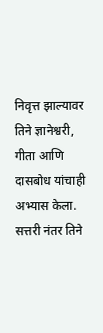निवृत्त झाल्यावर तिने ज्ञानेश्वरी, गीता आणि दासबोध यांचाही अभ्यास केला. सत्तरी नंतर तिने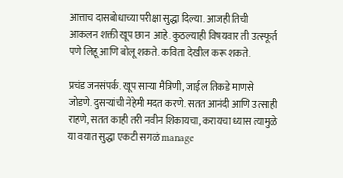आत्ताच दासबोधाच्या परीक्षा सुद्धा दिल्या. आजही तिची आकलन शक्ती खूप छान  आहे. कुठल्याही विषयवार ती उत्स्फूर्त पणे लिहू आणि बोलू शकते. कविता देखील करू शकते.

प्रचंड जनसंपर्क. खूप साऱ्या मैत्रिणी, जाईल तिकडे माणसे जोडणे. दुसऱ्यांची नेहेमी मदत करणे. सतत आनंदी आणि उत्साही राहणे, सतत काही तरी नवीन शिकायचा, करायचा ध्यास त्यामुळे या वयात सुद्धा एकटी सगळं manage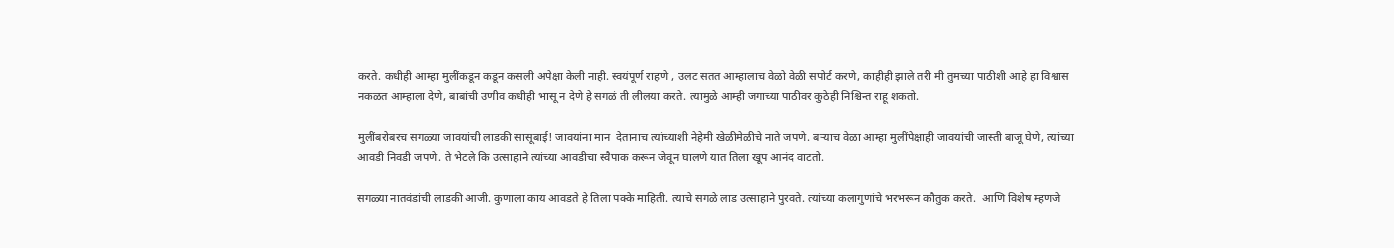करते. कधीही आम्हा मुलींकडून कडून कसली अपेक्षा केली नाही. स्वयंपूर्ण राहणे , उलट सतत आम्हालाच वेळो वेळी सपोर्ट करणे, काहीही झाले तरी मी तुमच्या पाठीशी आहे हा विश्वास नकळत आम्हाला देणे, बाबांची उणीव कधीही भासू न देणे हे सगळं ती लीलया करते. त्यामुळे आम्ही जगाच्या पाठीवर कुठेही निश्चिन्त राहू शकतो.

मुलींबरोबरच सगळ्या जावयांची लाडकी सासूबाई! जावयांना मान  देतानाच त्यांच्याशी नेहेमी खेळीमेळीचे नाते जपणे. बऱ्याच वेळा आम्हा मुलींपेक्षाही जावयांची जास्ती बाजू घेणे, त्यांच्या आवडी निवडी जपणे. ते भेटले कि उत्साहाने त्यांच्या आवडीचा स्वैपाक करून जेवून घालणे यात तिला खूप आनंद वाटतो.

सगळ्या नातवंडांची लाडकी आजी. कुणाला काय आवडते हे तिला पक्के माहिती. त्याचे सगळे लाड उत्साहाने पुरवते. त्यांच्या कलागुणांचे भरभरून कौतुक करते.  आणि विशेष म्हणजे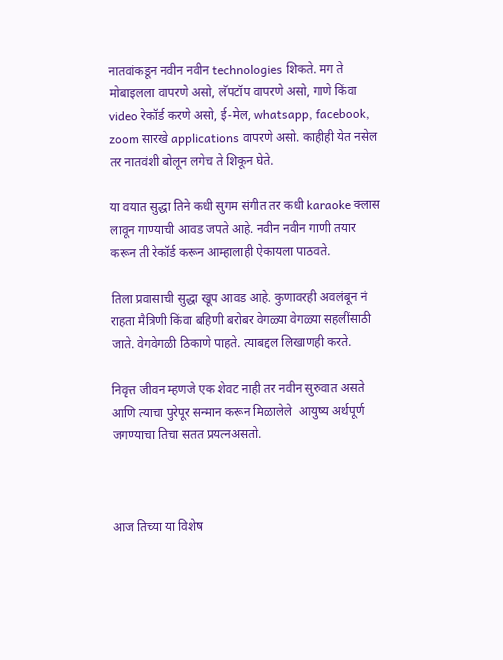नातवांकडून नवीन नवीन technologies शिकते. मग ते मोबाइलला वापरणे असो, लॅपटॉप वापरणे असो, गाणे किंवा video रेकॉर्ड करणे असो, ई-मेल, whatsapp, facebook, zoom सारखे applications वापरणे असो. काहीही येत नसेल तर नातवंशी बोलून लगेच ते शिकून घेते.

या वयात सुद्धा तिने कधी सुगम संगीत तर कधी karaoke क्लास लावून गाण्याची आवड जपते आहे. नवीन नवीन गाणी तयार करून ती रेकॉर्ड करून आम्हालाही ऐकायला पाठवते.

तिला प्रवासाची सुद्धा खूप आवड आहे. कुणावरही अवलंबून नं राहता मैत्रिणी किंवा बहिणी बरोबर वेगळ्या वेगळ्या सहलींसाठी जाते. वेगवेगळी ठिकाणे पाहते. त्याबद्दल लिखाणही करते.

निवृत्त जीवन म्हणजे एक शेवट नाही तर नवीन सुरुवात असते आणि त्याचा पुरेपूर सन्मान करून मिळालेले  आयुष्य अर्थपूर्ण जगण्याचा तिचा सतत प्रयत्नअसतो.



आज तिच्या या विशेष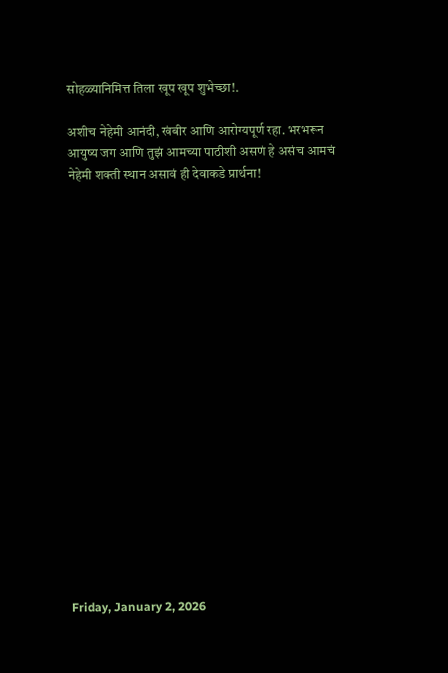सोहळ्यानिमित्त तिला खूप खूप शुभेच्छा!.

अशीच नेहेमी आनंदी, खंबीर आणि आरोग्यपूर्ण रहा. भरभरून आयुष्य जग आणि तुझं आमच्या पाठीशी असणं हे असंच आमचं नेहेमी शक्ती स्थान असावं ही देवाकडे प्रार्थना!



















Friday, January 2, 2026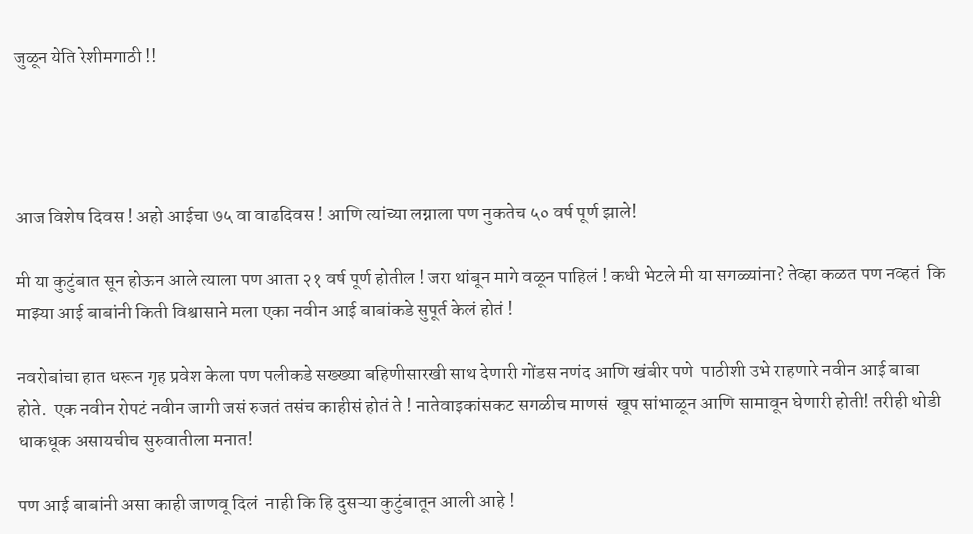जुळून येति रेशीमगाठी !!




आज विशेष दिवस ! अहो आईचा ७५ वा वाढदिवस ! आणि त्यांच्या लग्नाला पण नुकतेच ५० वर्ष पूर्ण झाले!

मी या कुटुंबात सून होऊन आले त्याला पण आता २१ वर्ष पूर्ण होतील ! जरा थांबून मागे वळून पाहिलं ! कधी भेटले मी या सगळ्यांना? तेव्हा कळत पण नव्हतं  कि माझ्या आई बाबांनी किती विश्वासाने मला एका नवीन आई बाबांकडे सुपूर्त केलं होतं !

नवरोबांचा हात धरून गृह प्रवेश केला पण पलीकडे सख्ख्या बहिणीसारखी साथ देणारी गोंडस नणंद आणि खंबीर पणे  पाठीशी उभे राहणारे नवीन आई बाबा होते.  एक नवीन रोपटं नवीन जागी जसं रुजतं तसंच काहीसं होतं ते ! नातेवाइकांसकट सगळीच माणसं  खूप सांभाळून आणि सामावून घेणारी होती! तरीही थोडी धाकधूक असायचीच सुरुवातीला मनात!

पण आई बाबांनी असा काही जाणवू दिलं  नाही कि हि दुसऱ्या कुटुंबातून आली आहे !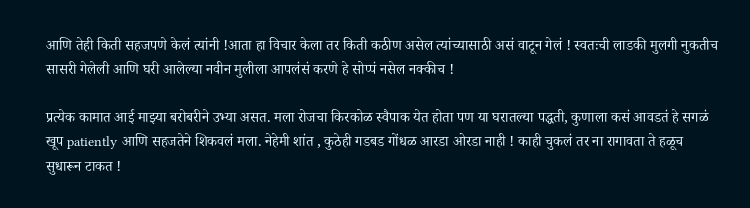आणि तेही किती सहजपणे केलं त्यांनी !आता हा विचार केला तर किती कठीण असेल त्यांच्यासाठी असं वाटून गेलं ! स्वतःची लाडकी मुलगी नुकतीच सासरी गेलेली आणि घरी आलेल्या नवीन मुलीला आपलंसं करणे हे सोप्पं नसेल नक्कीच !

प्रत्येक कामात आई माझ्या बरोबरीने उभ्या असत. मला रोजचा किरकोळ स्वैपाक येत होता पण या घरातल्या पद्धती, कुणाला कसं आवडतं हे सगळं खूप patiently आणि सहजतेने शिकवलं मला. नेहेमी शांत , कुठेही गडबड गोंधळ आरडा ओरडा नाही ! काही चुकलं तर ना रागावता ते हळूच सुधारून टाकत !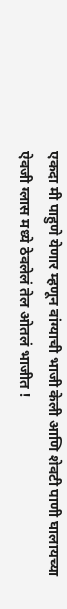एकदा मी पाहुणे येणार म्हणून वांग्याची भाजी केली आणि शेवटी पाणी घालायच्या ऐवजी ग्लास मध्ये ठेवलेलं तेल ओतलं भाजीत !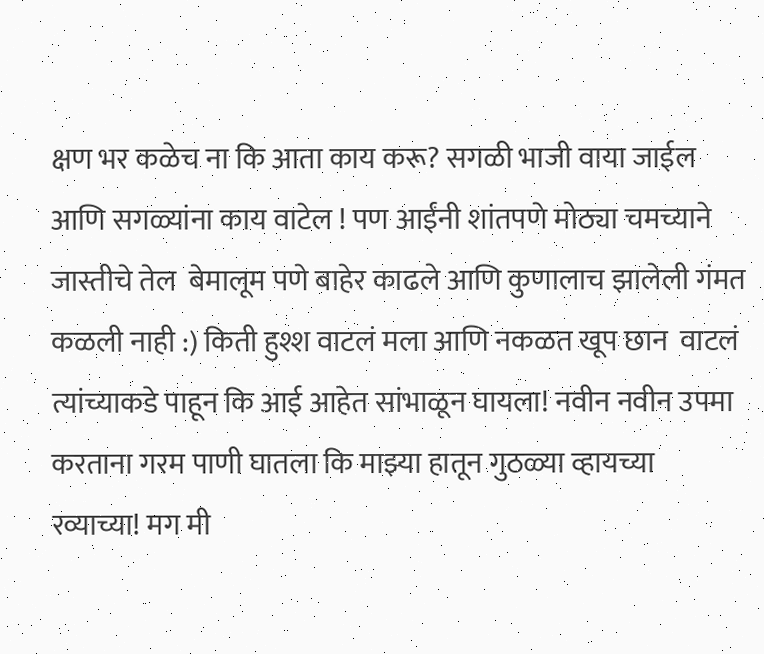क्षण भर कळेच ना कि आता काय करू? सगळी भाजी वाया जाईल आणि सगळ्यांना काय वाटेल ! पण आईंनी शांतपणे मोठ्या चमच्याने जास्तीचे तेल  बेमालूम पणे बाहेर काढले आणि कुणालाच झालेली गंमत कळली नाही :) किती हुश्श वाटलं मला आणि नकळत खूप छान  वाटलं त्यांच्याकडे पाहून कि आई आहेत सांभाळून घायला! नवीन नवीन उपमा करताना गरम पाणी घातला कि माझ्या हातून गुठळ्या व्हायच्या रव्याच्या! मग मी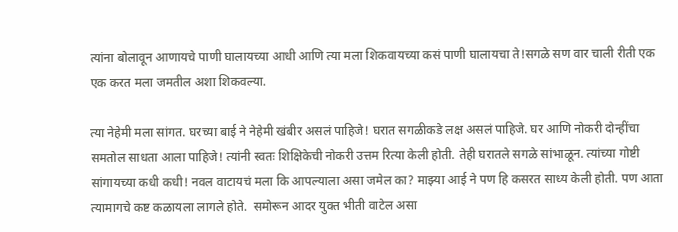त्यांना बोलावून आणायचे पाणी घालायच्या आधी आणि त्या मला शिकवायच्या कसं पाणी घालायचा ते!सगळे सण वार चाली रीती एक एक करत मला जमतील अशा शिकवल्या.

त्या नेहेमी मला सांगत. घरच्या बाई ने नेहेमी खंबीर असलं पाहिजे! घरात सगळीकडे लक्ष असलं पाहिजे. घर आणि नोकरी दोन्हींचा समतोल साधता आला पाहिजे! त्यांनी स्वतः शिक्षिकेची नोकरी उत्तम रित्या केली होती. तेही घरातले सगळे सांभाळून. त्यांच्या गोष्टी सांगायच्या कधी कधी! नवल वाटायचं मला कि आपल्याला असा जमेल का? माझ्या आई ने पण हि कसरत साध्य केली होती. पण आता त्यामागचे कष्ट कळायला लागले होते.  समोरून आदर युक्त भीती वाटेल असा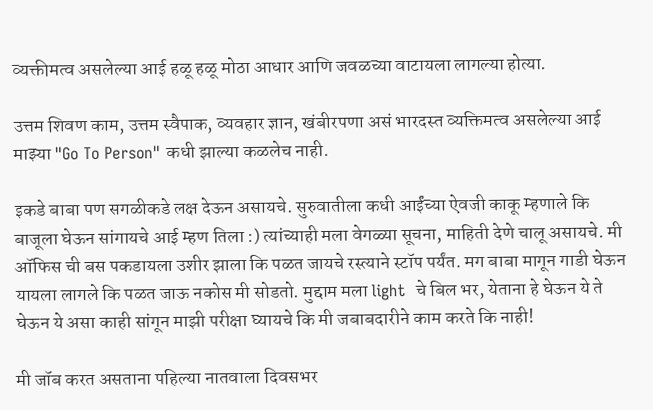व्यक्तीमत्व असलेल्या आई हळू हळू मोठा आधार आणि जवळच्या वाटायला लागल्या होत्या.

उत्तम शिवण काम, उत्तम स्वैपाक, व्यवहार ज्ञान, खंबीरपणा असं भारदस्त व्यक्तिमत्व असलेल्या आई माझ्या "Go To Person" कधी झाल्या कळलेच नाही.

इकडे बाबा पण सगळीकडे लक्ष देऊन असायचे. सुरुवातीला कधी आईंच्या ऐवजी काकू म्हणाले कि बाजूला घेऊन सांगायचे आई म्हण तिला :) त्यांच्याही मला वेगळ्या सूचना, माहिती देणे चालू असायचे. मी ऑफिस ची बस पकडायला उशीर झाला कि पळत जायचे रस्त्याने स्टॉप पर्यंत. मग बाबा मागून गाडी घेऊन यायला लागले कि पळत जाऊ नकोस मी सोडतो. मुद्दाम मला light  चे बिल भर, येताना हे घेऊन ये ते घेऊन ये असा काही सांगून माझी परीक्षा घ्यायचे कि मी जबाबदारीने काम करते कि नाही!

मी जॉब करत असताना पहिल्या नातवाला दिवसभर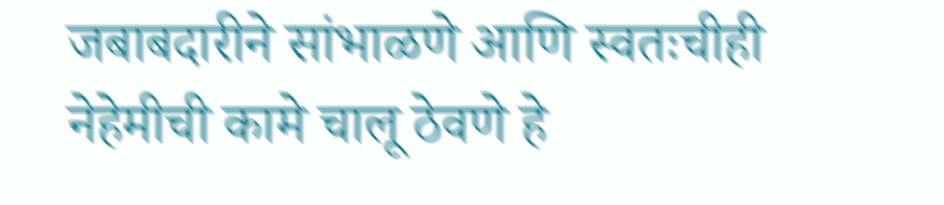जबाबदारीने सांभाळणे आणि स्वतःचीही नेहेमीची कामे चालू ठेवणे हे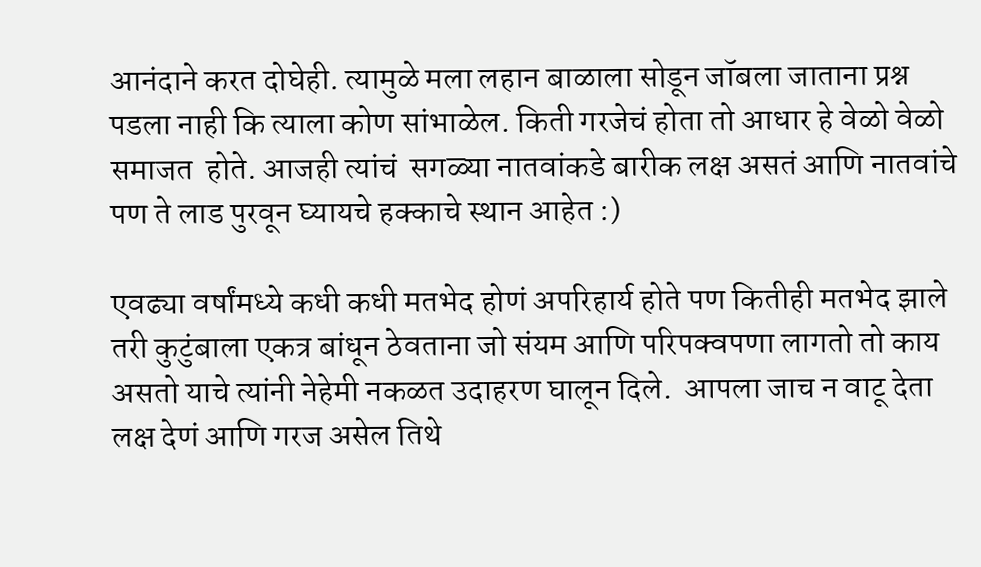आनंदाने करत दोघेही. त्यामुळे मला लहान बाळाला सोडून जॉबला जाताना प्रश्न पडला नाही कि त्याला कोण सांभाळेल. किती गरजेचं होता तो आधार हे वेळो वेळो समाजत  होते. आजही त्यांचं  सगळ्या नातवांकडे बारीक लक्ष असतं आणि नातवांचे  पण ते लाड पुरवून घ्यायचे हक्काचे स्थान आहेत :)

एवढ्या वर्षांमध्ये कधी कधी मतभेद होणं अपरिहार्य होते पण कितीही मतभेद झाले तरी कुटुंबाला एकत्र बांधून ठेवताना जो संयम आणि परिपक्वपणा लागतो तो काय असतो याचे त्यांनी नेहेमी नकळत उदाहरण घालून दिले.  आपला जाच न वाटू देता लक्ष देणं आणि गरज असेल तिथे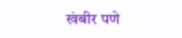खंबीर पणे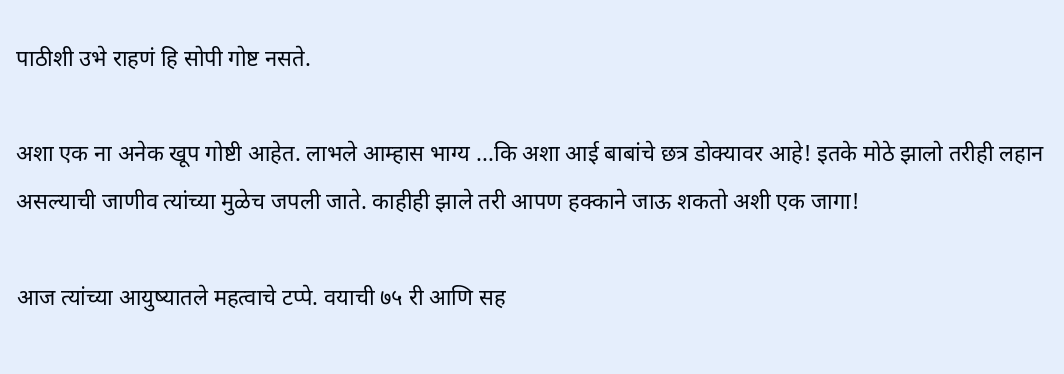पाठीशी उभे राहणं हि सोपी गोष्ट नसते.

अशा एक ना अनेक खूप गोष्टी आहेत. लाभले आम्हास भाग्य ...कि अशा आई बाबांचे छत्र डोक्यावर आहे! इतके मोठे झालो तरीही लहान असल्याची जाणीव त्यांच्या मुळेच जपली जाते. काहीही झाले तरी आपण हक्काने जाऊ शकतो अशी एक जागा!

आज त्यांच्या आयुष्यातले महत्वाचे टप्पे. वयाची ७५ री आणि सह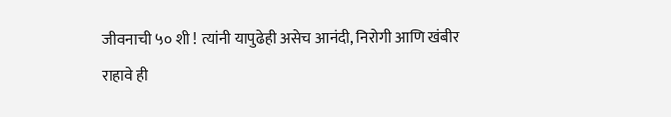जीवनाची ५० शी ! त्यांनी यापुढेही असेच आनंदी, निरोगी आणि खंबीर राहावे ही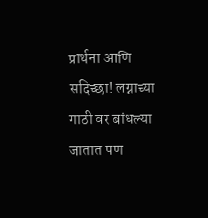प्रार्थना आणि सदिच्छा! लग्नाच्या गाठी वर बांधल्या जातात पण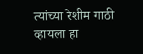त्यांच्या रेशीम गाठी व्हायला हा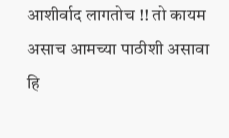आशीर्वाद लागतोच !! तो कायम असाच आमच्या पाठीशी असावा हि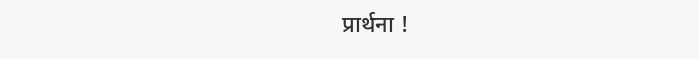प्रार्थना !